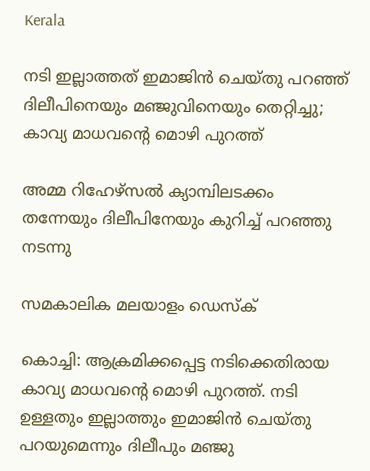Kerala

നടി ഇല്ലാത്തത് ഇമാജിന്‍ ചെയ്തു പറഞ്ഞ് ദിലീപിനെയും മഞ്ജുവിനെയും തെറ്റിച്ചു; കാവ്യ മാധവന്റെ മൊഴി പുറത്ത്

അമ്മ റിഹേഴ്‌സല്‍ ക്യാമ്പിലടക്കം തന്നേയും ദിലീപിനേയും കുറിച്ച് പറഞ്ഞു നടന്നു

സമകാലിക മലയാളം ഡെസ്ക്

കൊച്ചി: ആക്രമിക്കപ്പെട്ട നടിക്കെതിരായ കാവ്യ മാധവന്റെ മൊഴി പുറത്ത്. നടി ഉള്ളതും ഇല്ലാത്തും ഇമാജിന്‍ ചെയ്തു പറയുമെന്നും ദിലീപും മഞ്ജു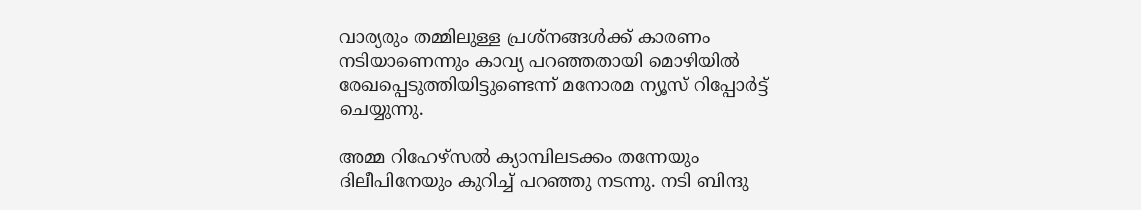വാര്യരും തമ്മിലുള്ള പ്രശ്‌നങ്ങള്‍ക്ക് കാരണം നടിയാണെന്നും കാവ്യ പറഞ്ഞതായി മൊഴിയില്‍ രേഖപ്പെടുത്തിയിട്ടുണ്ടെന്ന് മനോരമ ന്യൂസ് റിപ്പോര്‍ട്ട് ചെയ്യുന്നു.

അമ്മ റിഹേഴ്‌സല്‍ ക്യാമ്പിലടക്കം തന്നേയും ദിലീപിനേയും കുറിച്ച് പറഞ്ഞു നടന്നു. നടി ബിന്ദു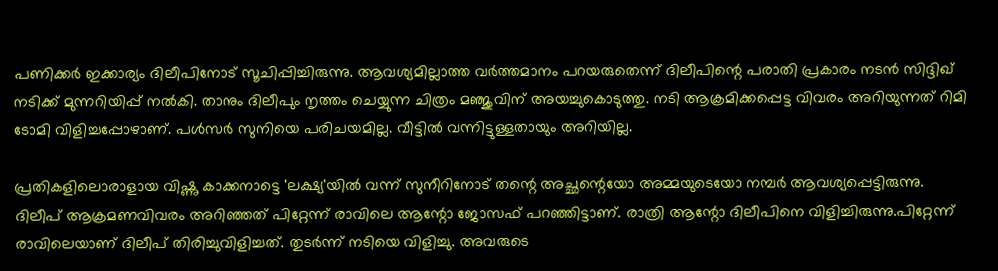പണിക്കര്‍ ഇക്കാര്യം ദിലീപിനോട് സൂചിപ്പിച്ചിരുന്നു. ആവശ്യമില്ലാത്ത വര്‍ത്തമാനം പറയരുതെന്ന് ദിലീപിന്റെ പരാതി പ്രകാരം നടന്‍ സിദ്ദിഖ് നടിക്ക് മുന്നറിയിപ്പ് നല്‍കി. താനും ദിലീപും നൃത്തം ചെയ്യുന്ന ചിത്രം മഞ്ജുവിന് അയച്ചുകൊടുത്തു. നടി ആക്രമിക്കപ്പെട്ട വിവരം അറിയുന്നത് റിമി ടോമി വിളിച്ചപ്പോഴാണ്. പള്‍സര്‍ സുനിയെ പരിചയമില്ല. വീട്ടില്‍ വന്നിട്ടുള്ളതായും അറിയില്ല.

പ്രതികളിലൊരാളായ വിഷ്ണു കാക്കനാട്ടെ 'ലക്ഷ്യ'യില്‍ വന്ന് സുനീറിനോട് തന്റെ അച്ഛന്റെയോ അമ്മയുടെയോ നമ്പര്‍ ആവശ്യപ്പെട്ടിരുന്നു. ദിലീപ് ആക്രമണവിവരം അറിഞ്ഞത് പിറ്റേന്ന് രാവിലെ ആന്റോ ജോസഫ് പറഞ്ഞിട്ടാണ്. രാത്രി ആന്റോ ദിലീപിനെ വിളിച്ചിരുന്നു.പിറ്റേന്ന് രാവിലെയാണ് ദിലീപ് തിരിച്ചുവിളിച്ചത്. തുടര്‍ന്ന് നടിയെ വിളിച്ചു. അവരുടെ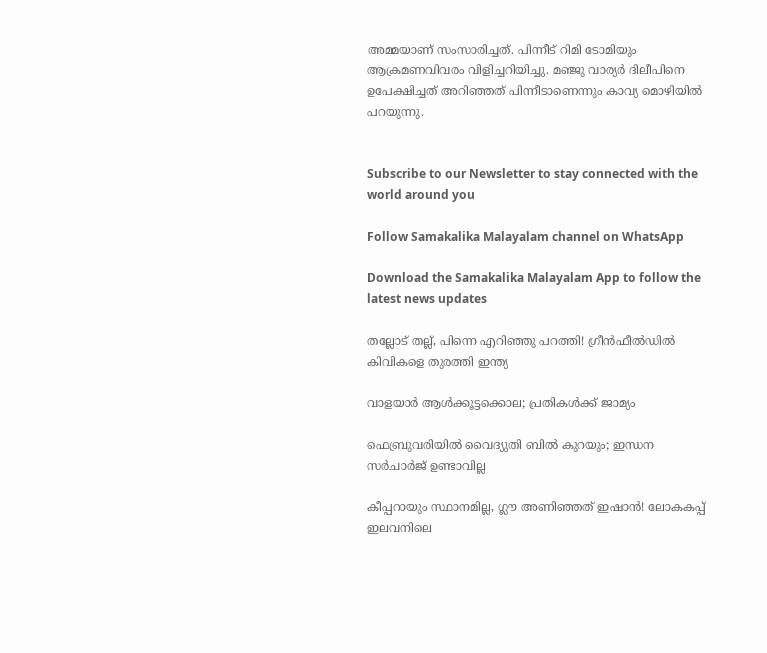അമ്മയാണ് സംസാരിച്ചത്. പിന്നീട് റിമി ടോമിയും ആക്രമണവിവരം വിളിച്ചറിയിച്ചു. മഞ്ജു വാര്യര്‍ ദിലീപിനെ ഉപേക്ഷിച്ചത് അറിഞ്ഞത് പിന്നീടാണെന്നും കാവ്യ മൊഴിയില്‍ പറയുന്നു.


Subscribe to our Newsletter to stay connected with the world around you

Follow Samakalika Malayalam channel on WhatsApp

Download the Samakalika Malayalam App to follow the latest news updates

തല്ലോട് തല്ല്, പിന്നെ എറിഞ്ഞു പറത്തി! ഗ്രീന്‍ഫീല്‍ഡില്‍ കിവികളെ തുരത്തി ഇന്ത്യ

വാളയാര്‍ ആള്‍ക്കൂട്ടക്കൊല; പ്രതികള്‍ക്ക് ജാമ്യം

ഫെബ്രുവരിയില്‍ വൈദ്യുതി ബില്‍ കുറയും; ഇന്ധന സര്‍ചാര്‍ജ് ഉണ്ടാവില്ല

കീപ്പറായും സ്ഥാനമില്ല, ഗ്ലൗ അണിഞ്ഞത് ഇഷാൻ! ലോകകപ്പ് ഇലവനിലെ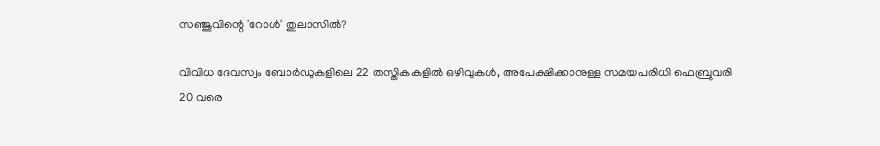സഞ്ജുവിന്റെ 'റോൾ' തുലാസിൽ?

വിവിധ ദേവസ്വം ബോർഡുകളിലെ 22 തസ്തികകളിൽ ഒഴിവുകൾ, അപേക്ഷിക്കാനുള്ള സമയപരിധി ഫെബ്രുവരി 20 വരെ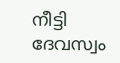നീട്ടി ദേവസ്വം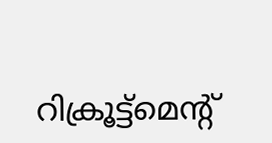റിക്രൂട്ട്മെന്റ്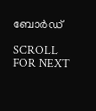ബോർഡ്

SCROLL FOR NEXT